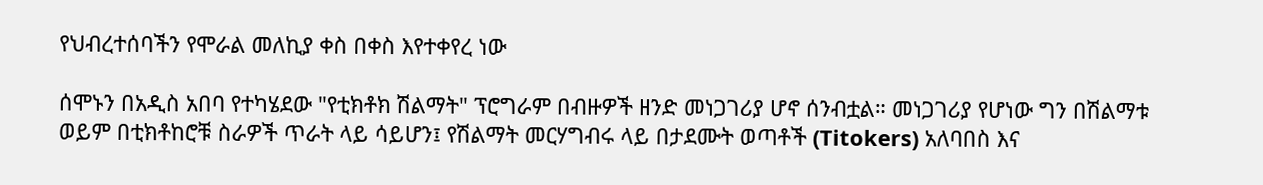የህብረተሰባችን የሞራል መለኪያ ቀስ በቀስ እየተቀየረ ነው

ሰሞኑን በአዲስ አበባ የተካሄደው "የቲክቶክ ሽልማት" ፕሮግራም በብዙዎች ዘንድ መነጋገሪያ ሆኖ ሰንብቷል። መነጋገሪያ የሆነው ግን በሽልማቱ ወይም በቲክቶከሮቹ ስራዎች ጥራት ላይ ሳይሆን፤ የሽልማት መርሃግብሩ ላይ በታደሙት ወጣቶች (Titokers) አለባበስ እና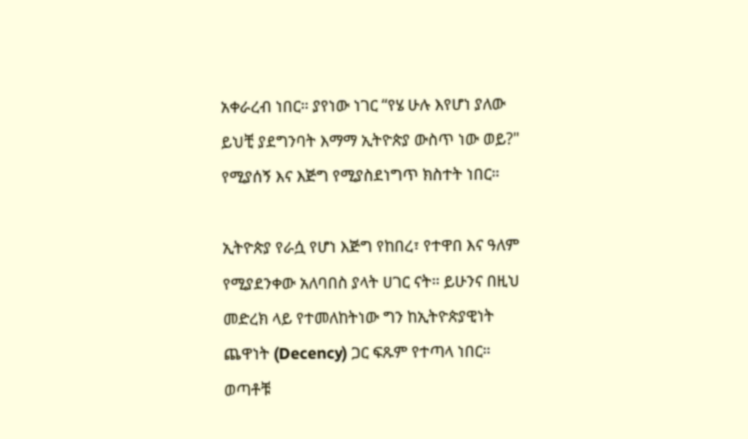አቀራረብ ነበር። ያየነው ነገር “የሄ ሁሉ እየሆነ ያለው ይህቺ ያደግንባት እማማ ኢትዮጵያ ውስጥ ነው ወይ?" የሚያሰኝ እና እጅግ የሚያስደነግጥ ክስተት ነበር።

ኢትዮጵያ የራሷ የሆነ እጅግ የከበረ፣ የተዋበ እና ዓለም የሚያደንቀው አለባበስ ያላት ሀገር ናት። ይሁንና በዚህ መድረክ ላይ የተመለከትነው ግን ከኢትዮጵያዊነት ጨዋነት (Decency) ጋር ፍጹም የተጣላ ነበር። ወጣቶቹ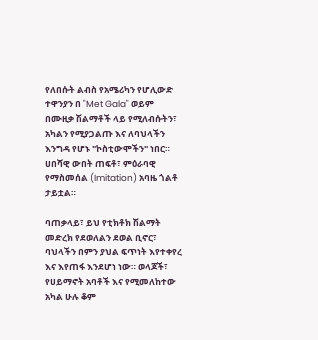የለበሱት ልብስ የአሜሪካን የሆሊውድ ተዋንያን በ "Met Gala" ወይም በሙዚቃ ሽልማቶች ላይ የሚለብሱትን፣ አካልን የሚያጋልጡ እና ለባህላችን እንግዳ የሆኑ "ኮስቲውሞችን" ነበር። ሀበሻዊ ውበት ጠፍቶ፣ ምዕራባዊ የማስመሰል (Imitation) አባዜ ጎልቶ ታይቷል።

ባጠቃላይ፣ ይህ የቲክቶክ ሽልማት መድረክ የደወለልን ደወል ቢኖር፣ ባህላችን በምን ያህል ፍጥነት እየተቀየረ እና እየጠፋ እንደሆነ ነው። ወላጆች፣ የሀይማኖት አባቶች እና የሚመለከተው አካል ሁሉ ቆም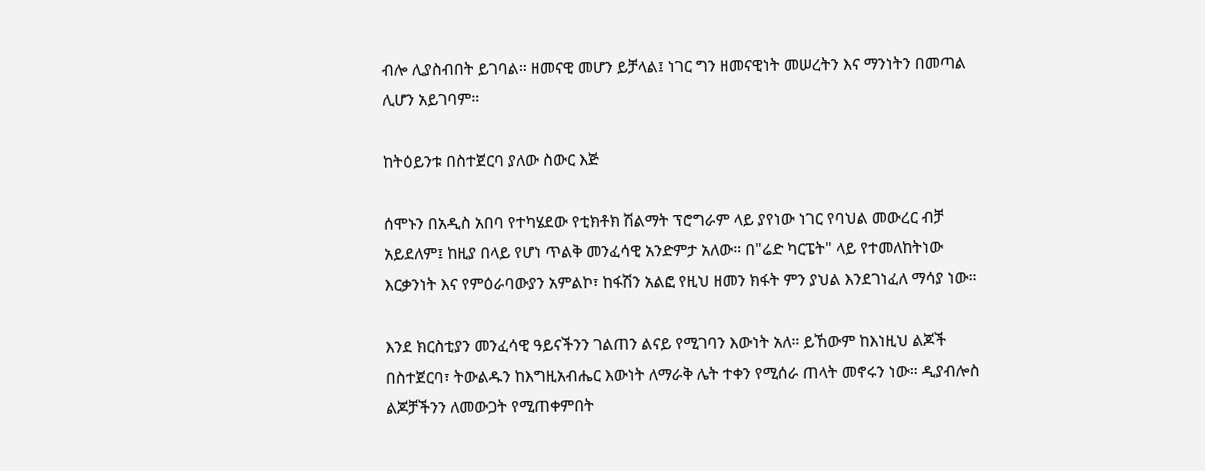ብሎ ሊያስብበት ይገባል። ዘመናዊ መሆን ይቻላል፤ ነገር ግን ዘመናዊነት መሠረትን እና ማንነትን በመጣል ሊሆን አይገባም።

ከትዕይንቱ በስተጀርባ ያለው ስውር እጅ

ሰሞኑን በአዲስ አበባ የተካሄደው የቲክቶክ ሽልማት ፕሮግራም ላይ ያየነው ነገር የባህል መውረር ብቻ አይደለም፤ ከዚያ በላይ የሆነ ጥልቅ መንፈሳዊ አንድምታ አለው። በ"ሬድ ካርፔት" ላይ የተመለከትነው እርቃንነት እና የምዕራባውያን አምልኮ፣ ከፋሽን አልፎ የዚህ ዘመን ክፋት ምን ያህል እንደገነፈለ ማሳያ ነው።

እንደ ክርስቲያን መንፈሳዊ ዓይናችንን ገልጠን ልናይ የሚገባን እውነት አለ። ይኸውም ከእነዚህ ልጆች በስተጀርባ፣ ትውልዱን ከእግዚአብሔር እውነት ለማራቅ ሌት ተቀን የሚሰራ ጠላት መኖሩን ነው። ዲያብሎስ ልጆቻችንን ለመውጋት የሚጠቀምበት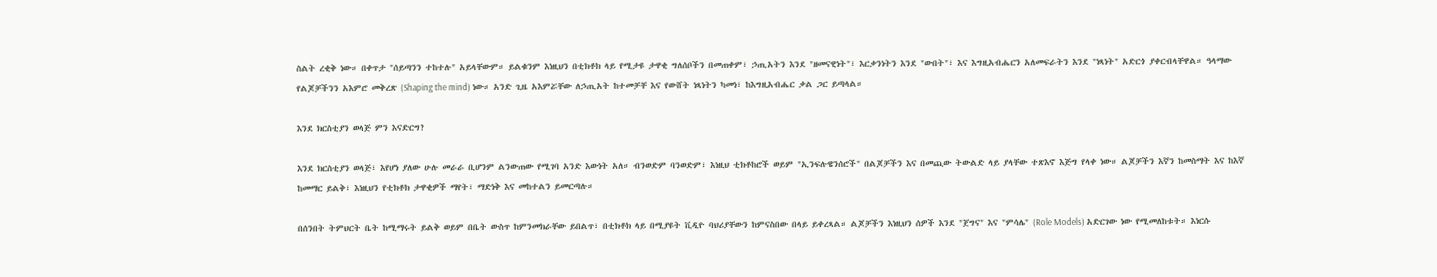ስልት ረቂቅ ነው። በቀጥታ "ሰይጣንን ተከተሉ" አይላቸውም። ይልቁንም እነዚህን በቲክቶክ ላይ የሚታዩ ታዋቂ ግለሰቦችን በመጠቀም፣ ኃጢአትን እንደ "ዘመናዊነት"፣ እርቃንነትን እንደ "ውበት"፣ እና እግዚአብሔርን አለመፍራትን እንደ "ነጻነት" አድርጎ ያቀርብላቸዋል። ዓላማው የልጆቻችንን አእምሮ መቅረጽ (Shaping the mind) ነው። አንድ ጊዜ አእምሯቸው ለኃጢአት ከተመቻቸ እና የውሸት ነጻነትን ካመነ፣ ከእግዚአብሔር ቃል ጋር ይጣላል።

እንደ ክርስቲያን ወላጅ ምን እናድርግ?

እንደ ክርስቲያን ወላጅ፣ እየሆነ ያለው ሁሉ መራራ ቢሆንም ልንውጠው የሚገባ አንድ እውነት አለ። ብንወድም ባንወድም፣ እነዚህ ቲክቶከሮች ወይም "ኢንፍሉዌንሰሮች" በልጆቻችን እና በመጪው ትውልድ ላይ ያላቸው ተጽእኖ እጅግ የላቀ ነው። ልጆቻችን እኛን ከመስማት እና ከእኛ ከመማር ይልቅ፣ እነዚህን የቲክቶክ ታዋቂዎች ማየት፣ ማድነቅ እና መከተልን ይመርጣሉ።

በሰንበት ትምህርት ቤት ከሚማሩት ይልቅ ወይም በቤት ውስጥ ከምንመክራቸው ይበልጥ፣ በቲክቶክ ላይ በሚያዩት ቪዲዮ ባህሪያቸውን ከምናስበው በላይ ይቀረጻል። ልጆቻችን እነዚህን ሰዎች እንደ "ጀግና" እና "ምሳሌ" (Role Models) አድርገው ነው የሚመለከቱት። እነርሱ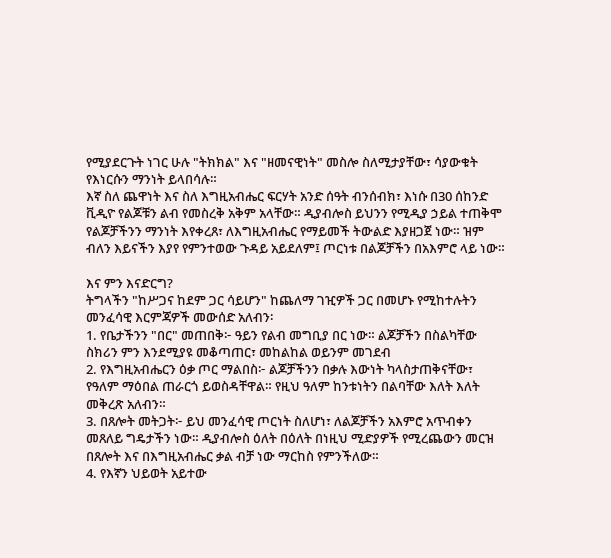የሚያደርጉት ነገር ሁሉ "ትክክል" እና "ዘመናዊነት" መስሎ ስለሚታያቸው፣ ሳያውቁት የእነርሱን ማንነት ይላበሳሉ።
እኛ ስለ ጨዋነት እና ስለ እግዚአብሔር ፍርሃት አንድ ሰዓት ብንሰብክ፣ እነሱ በ30 ሰከንድ ቪዲዮ የልጆቹን ልብ የመስረቅ አቅም አላቸው። ዲያብሎስ ይህንን የሚዲያ ኃይል ተጠቅሞ የልጆቻችንን ማንነት እየቀረጸ፣ ለእግዚአብሔር የማይመች ትውልድ እያዘጋጀ ነው። ዝም ብለን እይናችን እያየ የምንተወው ጉዳይ አይደለም፤ ጦርነቱ በልጆቻችን በአእምሮ ላይ ነው።

እና ምን እናድርግ?
ትግላችን "ከሥጋና ከደም ጋር ሳይሆን" ከጨለማ ገዢዎች ጋር በመሆኑ የሚከተሉትን መንፈሳዊ እርምጃዎች መውሰድ አለብን፡
1. የቤታችንን "በር" መጠበቅ፦ ዓይን የልብ መግቢያ በር ነው። ልጆቻችን በስልካቸው ስክሪን ምን እንደሚያዩ መቆጣጠር፣ መከልከል ወይንም መገደብ
2. የእግዚአብሔርን ዕቃ ጦር ማልበስ፦ ልጆቻችንን በቃሉ እውነት ካላስታጠቅናቸው፣ የዓለም ማዕበል ጠራርጎ ይወስዳቸዋል። የዚህ ዓለም ከንቱነትን በልባቸው እለት እለት መቅረጽ አለብን።
3. በጸሎት መትጋት፦ ይህ መንፈሳዊ ጦርነት ስለሆነ፣ ለልጆቻችን አእምሮ አጥብቀን መጸለይ ግዴታችን ነው። ዲያብሎስ ዕለት በዕለት በነዚህ ሚድያዎች የሚረጨውን መርዝ በጸሎት እና በእግዚአብሔር ቃል ብቻ ነው ማርከስ የምንችለው።
4. የእኛን ህይወት አይተው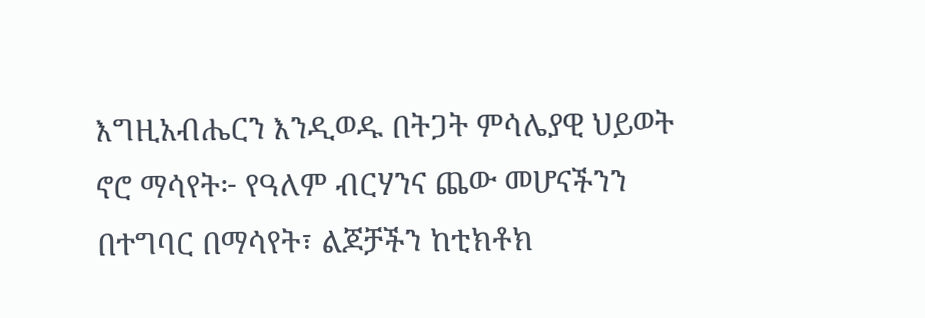እግዚአብሔርን እንዲወዱ በትጋት ምሳሌያዊ ህይወት ኖሮ ማሳየት፦ የዓለም ብርሃንና ጨው መሆናችንን በተግባር በማሳየት፣ ልጆቻችን ከቲክቶክ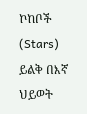ኮከቦች (Stars) ይልቅ በእኛ ህይወት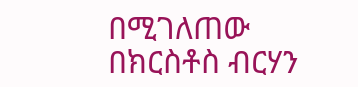በሚገለጠው በክርስቶስ ብርሃን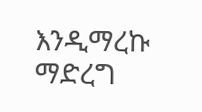እንዲማረኩ ማድረግ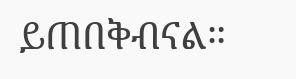ይጠበቅብናል።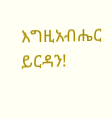እግዚአብሔር ይርዳን!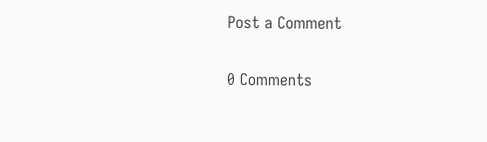Post a Comment

0 Comments